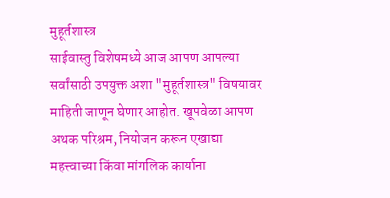मुहूर्तशास्त्र
साईवास्तु विशेषमध्ये आज आपण आपल्या सर्वांसाठी उपयुक्त अशा "मुहूर्तशास्त्र" विषयावर माहिती जाणून घेणार आहोत. खूपवेळा आपण अथक परिश्रम, नियोजन करून एखाद्या महत्त्वाच्या किंवा मांगलिक कार्याना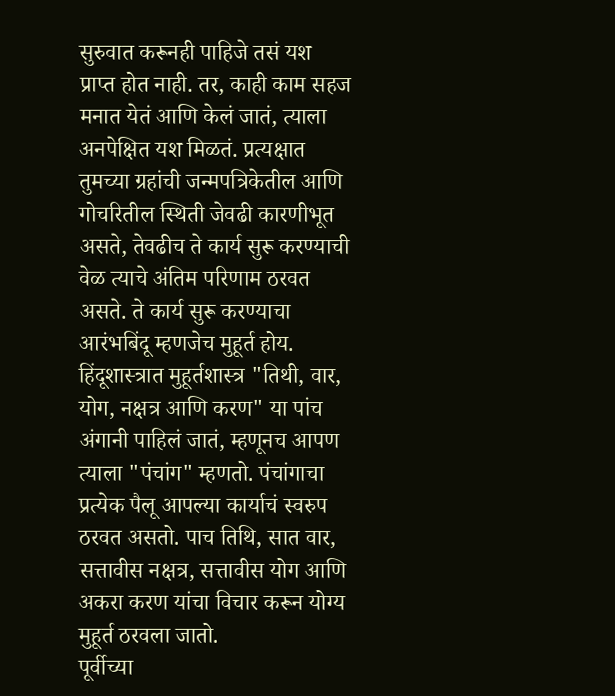सुरुवात करूनही पाहिजे तसं यश प्राप्त होत नाही. तर, काही काम सहज मनात येतं आणि केलं जातं, त्याला अनपेक्षित यश मिळतं. प्रत्यक्षात तुमच्या ग्रहांची जन्मपत्रिकेतील आणि गोचरितील स्थिती जेवढी कारणीभूत असते, तेवढीच ते कार्य सुरू करण्याची वेळ त्याचे अंतिम परिणाम ठरवत असते. ते कार्य सुरू करण्याचा आरंभबिंदू म्हणजेच मुहूर्त होय.
हिंदूशास्त्रात मुहूर्तशास्त्र "तिथी, वार, योग, नक्षत्र आणि करण" या पांच अंगानी पाहिलं जातं, म्हणूनच आपण त्याला "पंचांग" म्हणतो. पंचांगाचा प्रत्येक पैलू आपल्या कार्याचं स्वरुप ठरवत असतो. पाच तिथि, सात वार, सत्तावीस नक्षत्र, सत्तावीस योग आणि अकरा करण यांचा विचार करून योग्य मुहूर्त ठरवला जातो.
पूर्वीच्या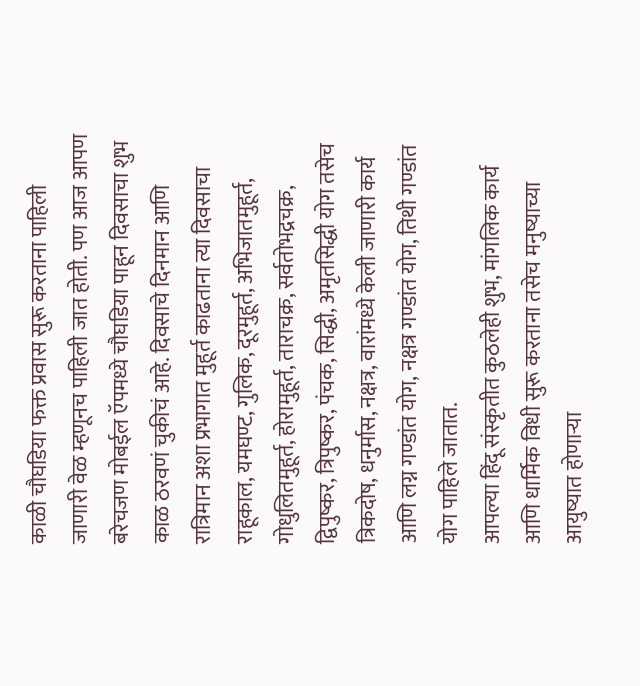काळी चौघडिया फक्त प्रवास सुरू करताना पाहिली जाणारी वेळ म्हणूनच पाहिली जात होती. पण आज आपण बरेचजण मोबईल ऍपमध्ये चौघडिया पाहून दिवसाचा शुभ काळ ठरवणं चुकीचं आहे. दिवसाचे दिनमान आणि रात्रिमान अशा प्रभागात मुहूर्त काढताना त्या दिवसाचा राहूकाल, यमघण्ट, गुलिक, दूरमुहूर्त, अभिजातमुहूर्त, गोधुलितमुहूर्त, होरामुहूर्त, ताराचक्र, सर्वतोभद्रचक्र, द्विपुष्कर, त्रिपुष्कर, पंचक, सिद्धी, अमृतसिद्धी योग तसेच त्रिकदोष, धनुर्मास, नक्षत्र, वारांमध्ये केली जाणारी कार्य आणि लग्न गण्डांत योग, नक्षत्र गण्डांत योग, तिथी गण्डांत योग पाहिले जातात.
आपल्या हिंदू संस्कृतीत कुठलेही शुभ, मांगलिक कार्य आणि धार्मिक विधी सुरू करताना तसेच मनुष्याच्या आयुष्यात होणाऱ्या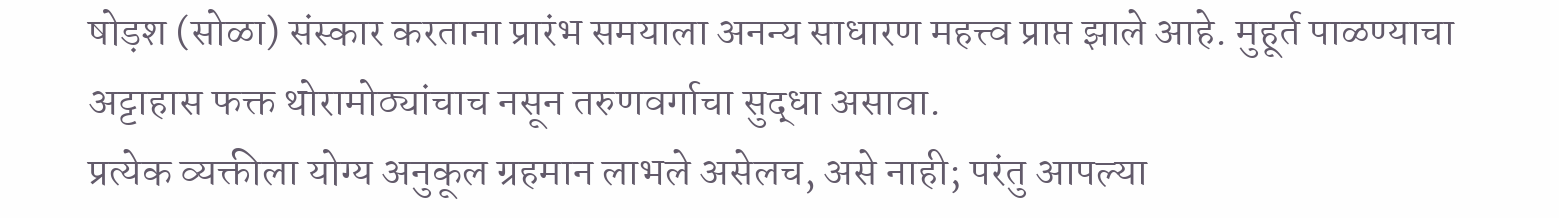षोड़श (सोळा) संस्कार करताना प्रारंभ समयाला अनन्य साधारण महत्त्व प्राप्त झाले आहे. मुहूर्त पाळण्याचा अट्टाहास फक्त थोरामोठ्यांचाच नसून तरुणवर्गाचा सुद्धा असावा.
प्रत्येक व्यक्तीला योग्य अनुकूल ग्रहमान लाभले असेलच, असे नाही; परंतु आपल्या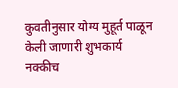कुवतीनुसार योग्य मुहूर्त पाळून केली जाणारी शुभकार्य नक्कीच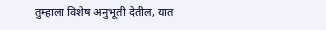तुम्हाला विशेष अनुभूती देतील, यात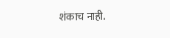शंकाच नाही.